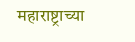महाराष्ट्राच्या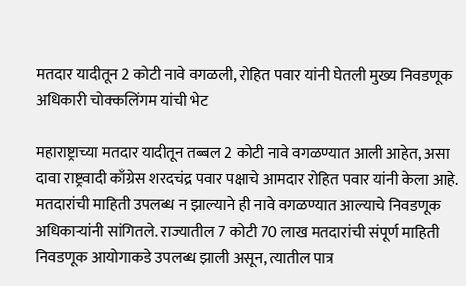मतदार यादीतून 2 कोटी नावे वगळली, रोहित पवार यांनी घेतली मुख्य निवडणूक अधिकारी चोक्कलिंगम यांची भेट

महाराष्ट्राच्या मतदार यादीतून तब्बल 2 कोटी नावे वगळण्यात आली आहेत, असा दावा राष्ट्रवादी काँग्रेस शरदचंद्र पवार पक्षाचे आमदार रोहित पवार यांनी केला आहे. मतदारांची माहिती उपलब्ध न झाल्याने ही नावे वगळण्यात आल्याचे निवडणूक अधिकाऱ्यांनी सांगितले. राज्यातील 7 कोटी 70 लाख मतदारांची संपूर्ण माहिती निवडणूक आयोगाकडे उपलब्ध झाली असून, त्यातील पात्र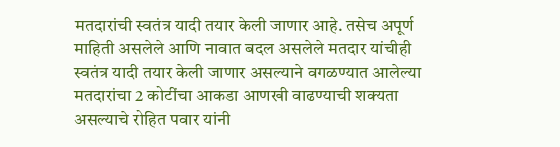मतदारांची स्वतंत्र यादी तयार केली जाणार आहे. तसेच अपूर्ण माहिती असलेले आणि नावात बदल असलेले मतदार यांचीही स्वतंत्र यादी तयार केली जाणार असल्याने वगळण्यात आलेल्या मतदारांचा 2 कोटींचा आकडा आणखी वाढण्याची शक्यता असल्याचे रोहित पवार यांनी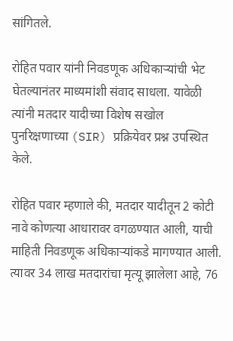सांगितले.

रोहित पवार यांनी निवडणूक अधिकाऱ्यांची भेट घेतल्यानंतर माध्यमांशी संवाद साधला. यावेळी त्यांनी मतदार यादीच्या विशेष सखोल पुनरिक्षणाच्या (SIR) प्रक्रियेवर प्रश्न उपस्थित केले.

रोहित पवार म्हणाले की, मतदार यादीतून 2 कोटी नावे कोणत्या आधारावर वगळण्यात आली, याची माहिती निवडणूक अधिकाऱ्यांकडे मागण्यात आली. त्यावर 34 लाख मतदारांचा मृत्यू झालेला आहे, 76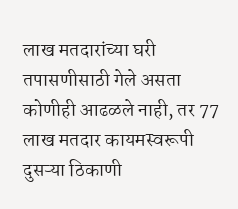लाख मतदारांच्या घरी तपासणीसाठी गेले असता कोणीही आढळले नाही, तर 77 लाख मतदार कायमस्वरूपी दुसऱ्या ठिकाणी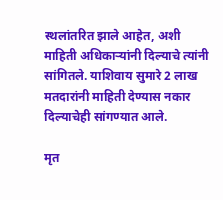स्थलांतरित झाले आहेत, अशी माहिती अधिकाऱ्यांनी दिल्याचे त्यांनी सांगितले. याशिवाय सुमारे 2 लाख मतदारांनी माहिती देण्यास नकार दिल्याचेही सांगण्यात आले.

मृत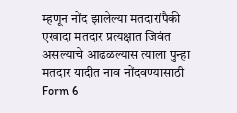म्हणून नोंद झालेल्या मतदारांपैकी एखादा मतदार प्रत्यक्षात जिवंत असल्याचे आढळल्यास त्याला पुन्हा मतदार यादीत नाव नोंदवण्यासाठी Form 6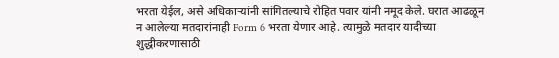भरता येईल, असे अधिकाऱ्यांनी सांगितल्याचे रोहित पवार यांनी नमूद केले. घरात आढळून न आलेल्या मतदारांनाही Form 6 भरता येणार आहे. त्यामुळे मतदार यादीच्या शुद्धीकरणासाठी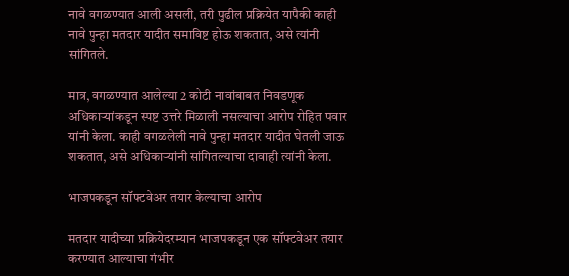नावे वगळण्यात आली असली, तरी पुढील प्रक्रियेत यापैकी काही नावे पुन्हा मतदार यादीत समाविष्ट होऊ शकतात, असे त्यांनी सांगितले.

मात्र, वगळण्यात आलेल्या 2 कोटी नावांबाबत निवडणूक अधिकाऱ्यांकडून स्पष्ट उत्तरे मिळाली नसल्याचा आरोप रोहित पवार यांनी केला. काही वगळलेली नावे पुन्हा मतदार यादीत घेतली जाऊ शकतात, असे अधिकाऱ्यांनी सांगितल्याचा दावाही त्यांनी केला.

भाजपकडून सॉफ्टवेअर तयार केल्याचा आरोप

मतदार यादीच्या प्रक्रियेदरम्यान भाजपकडून एक सॉफ्टवेअर तयार करण्यात आल्याचा गंभीर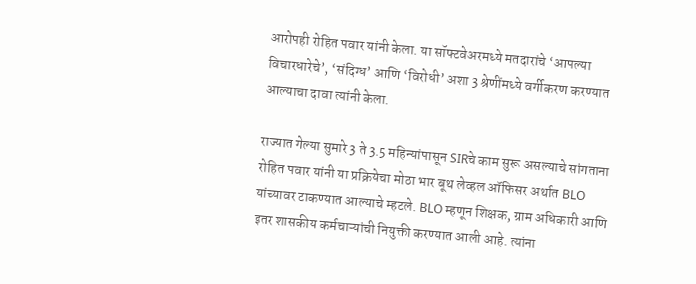आरोपही रोहित पवार यांनी केला. या सॉफ्टवेअरमध्ये मतदारांचे ‘आपल्या विचारधारेचे’, ‘संदिग्ध’ आणि ‘विरोधी’ अशा 3 श्रेणींमध्ये वर्गीकरण करण्यात आल्याचा दावा त्यांनी केला.

राज्यात गेल्या सुमारे 3 ते 3.5 महिन्यांपासून SIRचे काम सुरू असल्याचे सांगताना रोहित पवार यांनी या प्रक्रियेचा मोठा भार बूथ लेव्हल ऑफिसर अर्थात BLO यांच्यावर टाकण्यात आल्याचे म्हटले. BLO म्हणून शिक्षक, ग्राम अधिकारी आणि इतर शासकीय कर्मचाऱ्यांची नियुक्ती करण्यात आली आहे. त्यांना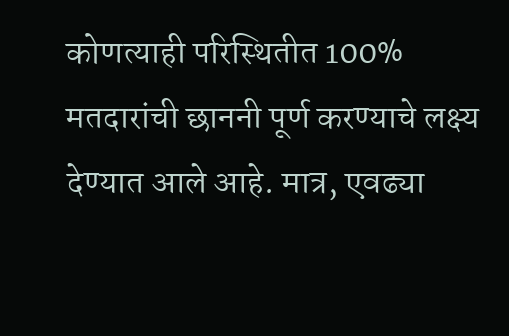कोणत्याही परिस्थितीत 100% मतदारांची छाननी पूर्ण करण्याचे लक्ष्य देण्यात आले आहे. मात्र, एवढ्या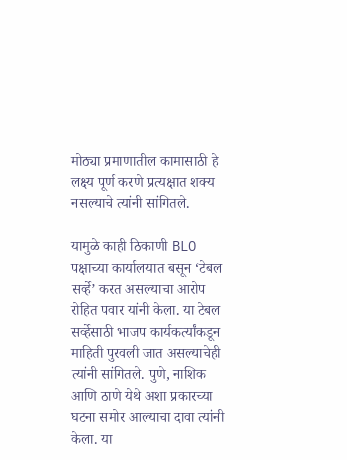मोठ्या प्रमाणातील कामासाठी हे लक्ष्य पूर्ण करणे प्रत्यक्षात शक्य नसल्याचे त्यांनी सांगितले.

यामुळे काही ठिकाणी BLO पक्षाच्या कार्यालयात बसून ‘टेबल सर्व्हे’ करत असल्याचा आरोप रोहित पवार यांनी केला. या टेबल सर्व्हेसाठी भाजप कार्यकर्त्यांकडून माहिती पुरवली जात असल्याचेही त्यांनी सांगितले. पुणे, नाशिक आणि ठाणे येथे अशा प्रकारच्या घटना समोर आल्याचा दावा त्यांनी केला. या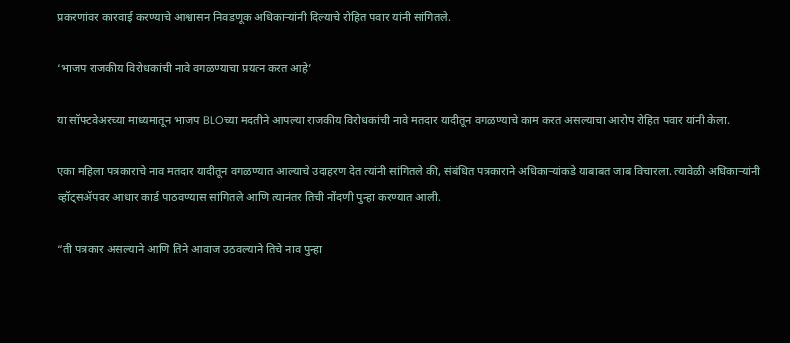प्रकरणांवर कारवाई करण्याचे आश्वासन निवडणूक अधिकाऱ्यांनी दिल्याचे रोहित पवार यांनी सांगितले.

‘भाजप राजकीय विरोधकांची नावे वगळण्याचा प्रयत्न करत आहे’

या सॉफ्टवेअरच्या माध्यमातून भाजप BLOच्या मदतीने आपल्या राजकीय विरोधकांची नावे मतदार यादीतून वगळण्याचे काम करत असल्याचा आरोप रोहित पवार यांनी केला.

एका महिला पत्रकाराचे नाव मतदार यादीतून वगळण्यात आल्याचे उदाहरण देत त्यांनी सांगितले की, संबंधित पत्रकाराने अधिकाऱ्यांकडे याबाबत जाब विचारला. त्यावेळी अधिकाऱ्यांनी व्हॉट्सॲपवर आधार कार्ड पाठवण्यास सांगितले आणि त्यानंतर तिची नोंदणी पुन्हा करण्यात आली.

“ती पत्रकार असल्याने आणि तिने आवाज उठवल्याने तिचे नाव पुन्हा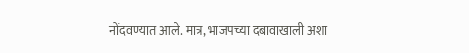नोंदवण्यात आले. मात्र, भाजपच्या दबावाखाली अशा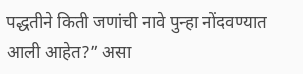पद्धतीने किती जणांची नावे पुन्हा नोंदवण्यात आली आहेत?” असा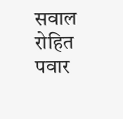सवाल रोहित पवार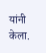यांनी केला.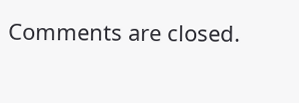Comments are closed.